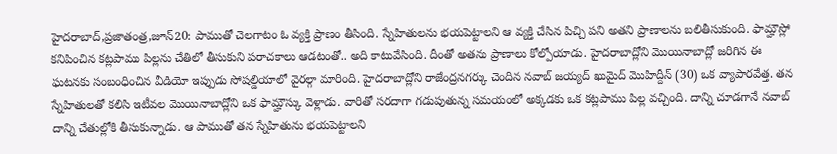హైదరాబాద్,ప్రజాతంత్ర,జూన్20: పాముతో చెలగాటం ఓ వ్యక్తి ప్రాణం తీసింది. స్నేహితులను భయపెట్టాలని ఆ వ్యక్తి చేసిన పిచ్చి పని అతని ప్రాణాలను బలితీసుకుంది. ఫామ్హౌస్లో కనిపించిన కట్లపాము పిల్లను చేతిలో తీసుకుని పరాచకాలు ఆడటంతో.. అది కాటువేసింది. దీంతో అతను ప్రాణాలు కోల్పోయాడు. హైదరాబాద్లోని మొయినాబాద్లో జరిగిన ఈ ఘటనకు సంబంధించిన వీడియో ఇప్పుడు సోషల్డియాలో వైరల్గా మారింది. హైదరాబాద్లోని రాజేంద్రనగర్కు చెందిన నవాబ్ జయ్యద్ ఖుమైద్ మొహిద్దీన్ (30) ఒక వ్యాపారవేత్త. తన స్నేహితులతో కలిసి ఇటీవల మొయినాబాద్లోని ఒక ఫామ్హౌస్కు వెళ్లాడు. వారితో సరదాగా గడుపుతున్న సమయంలో అక్కడకు ఒక కట్లపాము పిల్ల వచ్చింది. దాన్ని చూడగానే నవాబ్ దాన్ని చేతుల్లోకి తీసుకున్నాడు. ఆ పాముతో తన స్నేహితును భయపెట్టాలని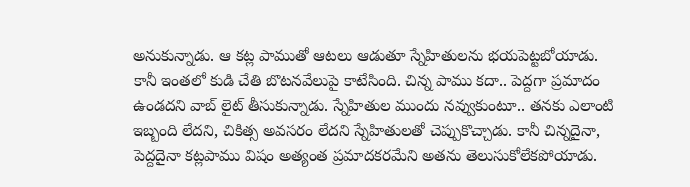అనుకున్నాడు. ఆ కట్ల పాముతో ఆటలు ఆడుతూ స్నేహితులను భయపెట్టబోయాడు. కానీ ఇంతలో కుడి చేతి బొటనవేలుపై కాటేసింది. చిన్న పాము కదా.. పెద్దగా ప్రమాదం ఉండదని వాబ్ లైట్ తీసుకున్నాడు. స్నేహితుల ముందు నవ్వుకుంటూ.. తనకు ఎలాంటి ఇబ్బంది లేదని, చికిత్స అవసరం లేదని స్నేహితులతో చెప్పుకొచ్చాడు. కానీ చిన్నదైనా, పెద్దదైనా కట్లపాము విషం అత్యంత ప్రమాదకరమేని అతను తెలుసుకోలేకపోయాడు.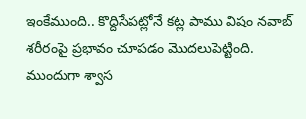ఇంకేముంది.. కొద్దిసేపట్లోనే కట్ల పాము విషం నవాబ్ శరీరంపై ప్రభావం చూపడం మొదలుపెట్టింది. ముందుగా శ్వాస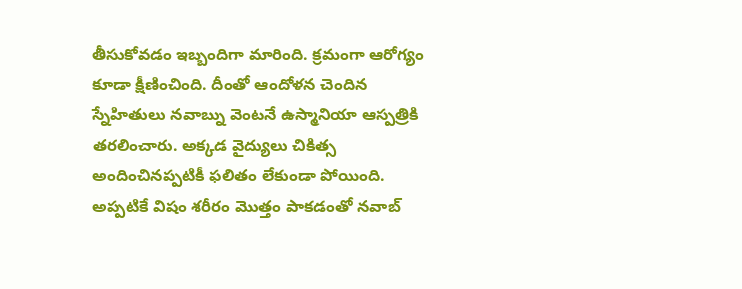తీసుకోవడం ఇబ్బందిగా మారింది. క్రమంగా ఆరోగ్యం కూడా క్షీణించింది. దీంతో ఆందోళన చెందిన స్నేహితులు నవాబ్ను వెంటనే ఉస్మానియా ఆస్పత్రికి తరలించారు. అక్కడ వైద్యులు చికిత్స అందించినప్పటికీ ఫలితం లేకుండా పోయింది. అప్పటికే విషం శరీరం మొత్తం పాకడంతో నవాబ్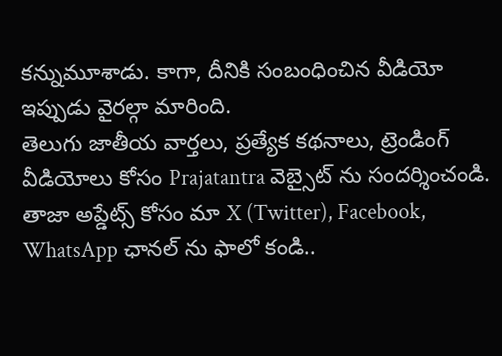కన్నుమూశాడు. కాగా, దీనికి సంబంధించిన వీడియో ఇప్పుడు వైరల్గా మారింది.
తెలుగు జాతీయ వార్తలు, ప్రత్యేక కథనాలు, ట్రెండింగ్ వీడియోలు కోసం Prajatantra వెబ్సైట్ ను సందర్శించండి. తాజా అప్డేట్స్ కోసం మా X (Twitter), Facebook, WhatsApp ఛానల్ ను ఫాలో కండి..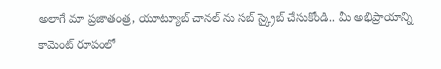అలాగే మా ప్రజాతంత్ర, యూట్యూబ్ చానల్ ను సబ్ స్క్రైబ్ చేసుకోండి.. మీ అభిప్రాయాన్ని కామెంట్ రూపంలో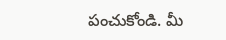పంచుకోండి. మీ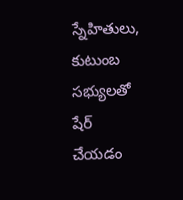స్నేహితులు, కుటుంబ సభ్యులతో షేర్ చేయడం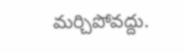మర్చిపోవద్దు.